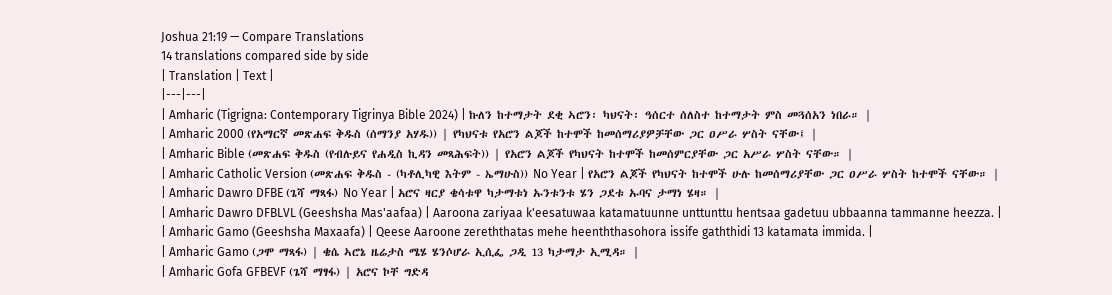Joshua 21:19 — Compare Translations
14 translations compared side by side
| Translation | Text |
|---|---|
| Amharic (Tigrigna: Contemporary Tigrinya Bible 2024) | ኩለን ከተማታት ደቂ ኣሮን፡ ካህናት፡ ዓሰርተ ሰለስተ ከተማታት ምስ መጓሰአን ነበራ። |
| Amharic 2000 (የአማርኛ መጽሐፍ ቅዱስ (ሰማንያ አሃዱ)) | የካህናቱ የአሮን ልጆች ከተሞች ከመሰማሪያዎቻቸው ጋር ዐሥራ ሦስት ናቸው፤ |
| Amharic Bible (መጽሐፍ ቅዱስ (የብሉይና የሐዲስ ኪዳን መጻሕፍት)) | የአሮን ልጆች የካህናት ከተሞች ከመሰምርያቸው ጋር አሥራ ሦስት ናቸው። |
| Amharic Catholic Version (መጽሐፍ ቅዱስ - (ካቶሊካዊ እትም - ኤማሁስ)) No Year | የአሮን ልጆች የካህናት ከተሞች ሁሉ ከመሰማሪያቸው ጋር ዐሥራ ሦስት ከተሞች ናቸው። |
| Amharic Dawro DFBE (ጌሻ ማጻፋ) No Year | አሮና ዛርያ ቄሳቱዋ ካታማቱነ ኡንቱንቱ ሄን ጋደቱ ኡባና ታማነ ሄዛ። |
| Amharic Dawro DFBLVL (Geeshsha Mas'aafaa) | Aaroona zariyaa k'eesatuwaa katamatuunne unttunttu hentsaa gadetuu ubbaanna tammanne heezza. |
| Amharic Gamo (Geeshsha Maxaafa) | Qeese Aaroone zereththatas mehe heenththasohora issife gaththidi 13 katamata immida. |
| Amharic Gamo (ጋሞ ማጻፋ) | ቄሴ ኣሮኔ ዜሬታስ ሜሄ ሄንሶሆራ ኢሲፌ ጋዲ 13 ካታማታ ኢሚዳ። |
| Amharic Gofa GFBEVF (ጌሻ ማፃፋ) | አሮና ኮቸ ግድዳ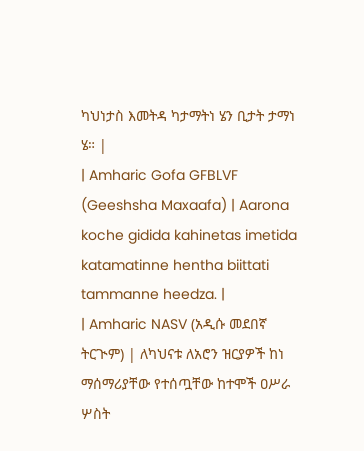ካህነታስ እመትዳ ካታማትነ ሄን ቢታት ታማነ ሄ። |
| Amharic Gofa GFBLVF (Geeshsha Maxaafa) | Aarona koche gidida kahinetas imetida katamatinne hentha biittati tammanne heedza. |
| Amharic NASV (አዲሱ መደበኛ ትርጒም) | ለካህናቱ ለአሮን ዝርያዎች ከነ ማሰማሪያቸው የተሰጧቸው ከተሞች ዐሥራ ሦስት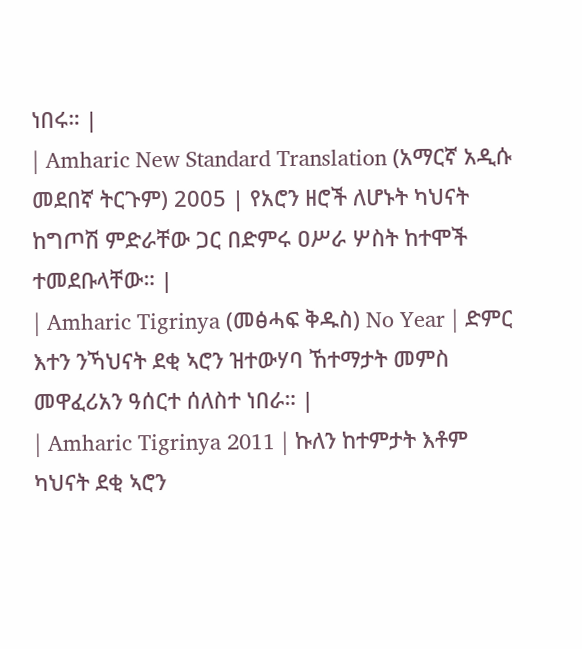ነበሩ። |
| Amharic New Standard Translation (አማርኛ አዲሱ መደበኛ ትርጉም) 2005 | የአሮን ዘሮች ለሆኑት ካህናት ከግጦሽ ምድራቸው ጋር በድምሩ ዐሥራ ሦስት ከተሞች ተመደቡላቸው። |
| Amharic Tigrinya (መፅሓፍ ቅዱስ) No Year | ድምር እተን ንኻህናት ደቂ ኣሮን ዝተውሃባ ኸተማታት መምስ መዋፈሪአን ዓሰርተ ሰለስተ ነበራ። |
| Amharic Tigrinya 2011 | ኩለን ከተምታት እቶም ካህናት ደቂ ኣሮን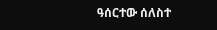ዓሰርተው ሰለስተ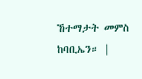ኸተማታት መምስ ከባቢኤን። |